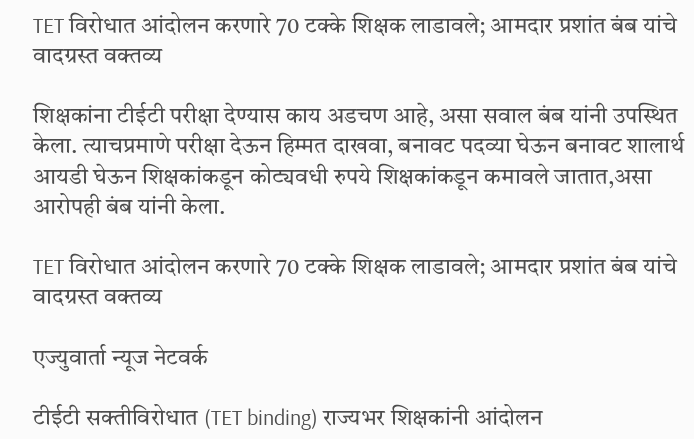TET विरोधात आंदोलन करणारे 70 टक्के शिक्षक लाडावले; आमदार प्रशांत बंब यांचे वादग्रस्त वक्तव्य

शिक्षकांना टीईटी परीक्षा देण्यास काय अडचण आहे, असा सवाल बंब यांनी उपस्थित केला. त्याचप्रमाणे परीक्षा देऊन हिम्मत दाखवा, बनावट पदव्या घेऊन बनावट शालार्थ आयडी घेऊन शिक्षकांकडून कोट्यवधी रुपये शिक्षकांकडून कमावले जातात,असा आरोपही बंब यांनी केला.

TET विरोधात आंदोलन करणारे 70 टक्के शिक्षक लाडावले; आमदार प्रशांत बंब यांचे वादग्रस्त वक्तव्य

एज्युवार्ता न्यूज नेटवर्क

टीईटी सक्तीविरोधात (TET binding) राज्यभर शिक्षकांनी आंदोलन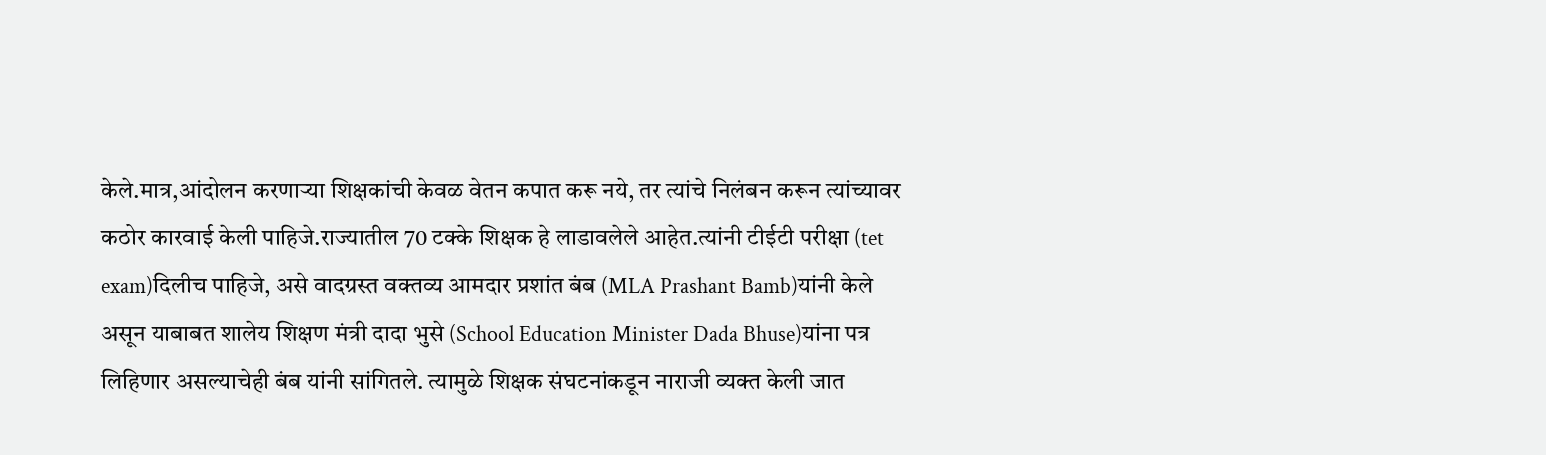केले.मात्र,आंदोलन करणाऱ्या शिक्षकांची केवळ वेतन कपात करू नये, तर त्यांचे निलंबन करून त्यांच्यावर कठोर कारवाई केली पाहिजे.राज्यातील 70 टक्के शिक्षक हे लाडावलेले आहेत.त्यांनी टीईटी परीक्षा (tet exam)दिलीच पाहिजे, असे वादग्रस्त वक्तव्य आमदार प्रशांत बंब (MLA Prashant Bamb)यांनी केले असून याबाबत शालेय शिक्षण मंत्री दादा भुसे (School Education Minister Dada Bhuse)यांना पत्र लिहिणार असल्याचेही बंब यांनी सांगितले. त्यामुळे शिक्षक संघटनांकडून नाराजी व्यक्त केली जात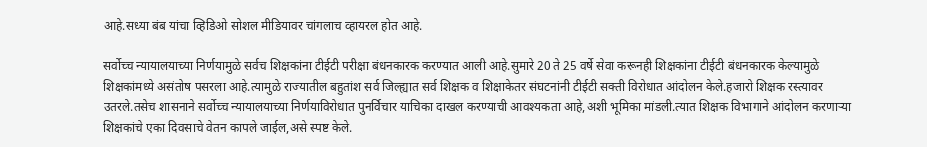आहे.सध्या बंब यांचा व्हिडिओ सोशल मीडियावर चांगलाच व्हायरल होत आहे.

सर्वोच्च न्यायालयाच्या निर्णयामुळे सर्वच शिक्षकांना टीईटी परीक्षा बंधनकारक करण्यात आली आहे.सुमारे 20 ते 25 वर्षे सेवा करूनही शिक्षकांना टीईटी बंधनकारक केल्यामुळे शिक्षकांमध्ये असंतोष पसरला आहे.त्यामुळे राज्यातील बहुतांश सर्व जिल्ह्यात सर्व शिक्षक व शिक्षाकेतर संघटनांनी टीईटी सक्ती विरोधात आंदोलन केले.हजारो शिक्षक रस्त्यावर उतरले.तसेच शासनाने सर्वोच्च न्यायालयाच्या निर्णयाविरोधात पुनर्विचार याचिका दाखल करण्याची आवश्यकता आहे,अशी भूमिका मांडली.त्यात शिक्षक विभागाने आंदोलन करणाऱ्या शिक्षकांचे एका दिवसाचे वेतन कापले जाईल,असे स्पष्ट केले.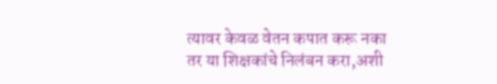त्यावर केवळ वेतन कपात करू नका तर या शिक्षकांचे निलंबन करा,अशी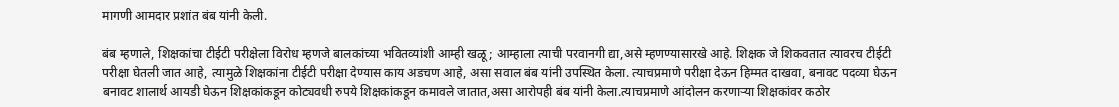मागणी आमदार प्रशांत बंब यांनी केली.

बंब म्हणाले, शिक्षकांचा टीईटी परीक्षेला विरोध म्हणजे बालकांच्या भवितव्यांशी आम्ही खळू; आम्हाला त्याची परवानगी द्या,असे म्हणण्यासारखे आहे. शिक्षक जे शिकवतात त्यावरच टीईटी परीक्षा घेतली जात आहे, त्यामुळे शिक्षकांना टीईटी परीक्षा देण्यास काय अडचण आहे, असा सवाल बंब यांनी उपस्थित केला. त्याचप्रमाणे परीक्षा देऊन हिम्मत दाखवा, बनावट पदव्या घेऊन बनावट शालार्थ आयडी घेऊन शिक्षकांकडून कोट्यवधी रुपये शिक्षकांकडून कमावले जातात,असा आरोपही बंब यांनी केला.त्याचप्रमाणे आंदोलन करणाऱ्या शिक्षकांवर कठोर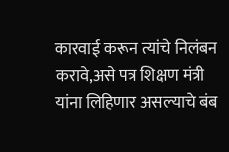कारवाई करून त्यांचे निलंबन करावे,असे पत्र शिक्षण मंत्री यांना लिहिणार असल्याचे बंब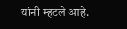यांनी म्हटले आहे.